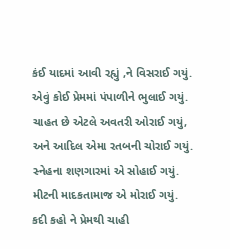કંઈ યાદમાં આવી રહ્યું ,ને વિસરાઈ ગયું.
એવું કોઈ પ્રેમમાં પંપાળીને ભુલાઈ ગયું.
ચાહત છે એટલે અવતરી ઓરાઈ ગયું,
અને આદિલ એમા રતબની ચોરાઈ ગયું.
સ્નેહના શણગારમાં એ સોહાઈ ગયું.
મીટની માદકતામાજ એ મોરાઈ ગયું.
કદી કહો ને પ્રેમથી ચાહી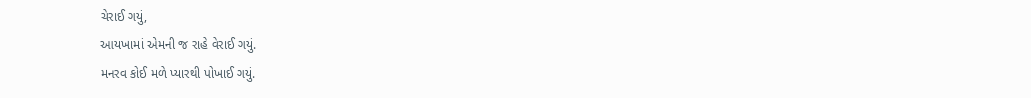ચેરાઈ ગયું,
આયખામાં એમની જ રાહે વેરાઈ ગયું.
મનરવ કોઈ મળે પ્યારથી પોખાઈ ગયું.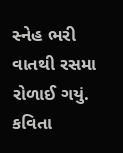સ્નેહ ભરી વાતથી રસમા રોળાઈ ગયું.
કવિતા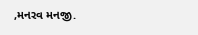,મનરવ મનજી.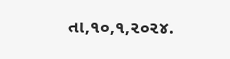તા,૧૦,૧,૨૦૨૪.